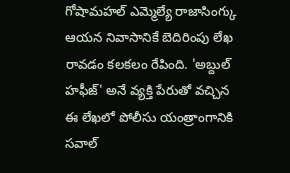గోషామహల్ ఎమ్మెల్యే రాజాసింగ్కు ఆయన నివాసానికే బెదిరింపు లేఖ రావడం కలకలం రేపింది. 'అబ్దుల్ హఫీజ్' అనే వ్యక్తి పేరుతో వచ్చిన ఈ లేఖలో పోలీసు యంత్రాంగానికి సవాల్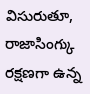విసురుతూ, రాజాసింగ్కు రక్షణగా ఉన్న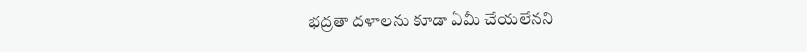భద్రతా దళాలను కూడా ఏమీ చేయలేనని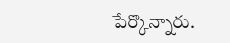పేర్కొన్నారు.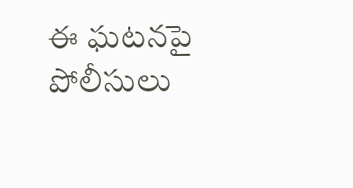ఈ ఘటనపై పోలీసులు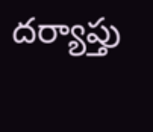దర్యాప్తు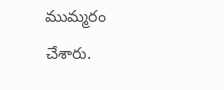ముమ్మరం చేశారు.